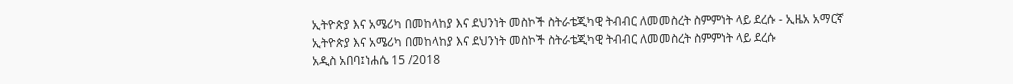ኢትዮጵያ እና አሜሪካ በመከላከያ እና ደህንነት መስኮች ስትራቴጂካዊ ትብብር ለመመስረት ስምምነት ላይ ደረሱ - ኢዜአ አማርኛ
ኢትዮጵያ እና አሜሪካ በመከላከያ እና ደህንነት መስኮች ስትራቴጂካዊ ትብብር ለመመስረት ስምምነት ላይ ደረሱ
አዲስ አበባ፤ነሐሴ 15 /2018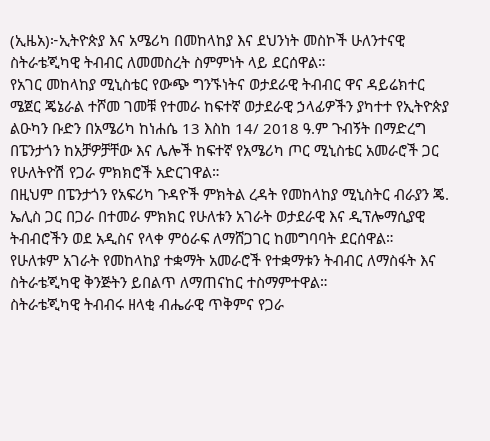(ኢዜአ)፦ኢትዮጵያ እና አሜሪካ በመከላከያ እና ደህንነት መስኮች ሁለንተናዊ ስትራቴጂካዊ ትብብር ለመመስረት ስምምነት ላይ ደርሰዋል።
የአገር መከላከያ ሚኒስቴር የውጭ ግንኙነትና ወታደራዊ ትብብር ዋና ዳይሬክተር ሜጀር ጄኔራል ተሾመ ገመቹ የተመራ ከፍተኛ ወታደራዊ ኃላፊዎችን ያካተተ የኢትዮጵያ ልዑካን ቡድን በአሜሪካ ከነሐሴ 13 እስከ 14/ 2018 ዓ.ም ጉብኝት በማድረግ በፔንታጎን ከአቻዎቻቸው እና ሌሎች ከፍተኛ የአሜሪካ ጦር ሚኒስቴር አመራሮች ጋር የሁለትዮሽ የጋራ ምክክሮች አድርገዋል።
በዚህም በፔንታጎን የአፍሪካ ጉዳዮች ምክትል ረዳት የመከላከያ ሚኒስትር ብራያን ጄ. ኤሊስ ጋር በጋራ በተመራ ምክክር የሁለቱን አገራት ወታደራዊ እና ዲፕሎማሲያዊ ትብብሮችን ወደ አዲስና የላቀ ምዕራፍ ለማሸጋገር ከመግባባት ደርሰዋል።
የሁለቱም አገራት የመከላከያ ተቋማት አመራሮች የተቋማቱን ትብብር ለማስፋት እና ስትራቴጂካዊ ቅንጅትን ይበልጥ ለማጠናከር ተስማምተዋል።
ስትራቴጂካዊ ትብብሩ ዘላቂ ብሔራዊ ጥቅምና የጋራ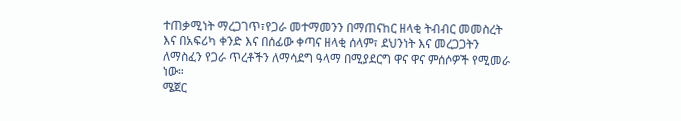ተጠቃሚነት ማረጋገጥ፣የጋራ መተማመንን በማጠናከር ዘላቂ ትብብር መመስረት እና በአፍሪካ ቀንድ እና በሰፊው ቀጣና ዘላቂ ሰላም፣ ደህንነት እና መረጋጋትን ለማስፈን የጋራ ጥረቶችን ለማሳደግ ዓላማ በሚያደርግ ዋና ዋና ምሰሶዎች የሚመራ ነው።
ሜጀር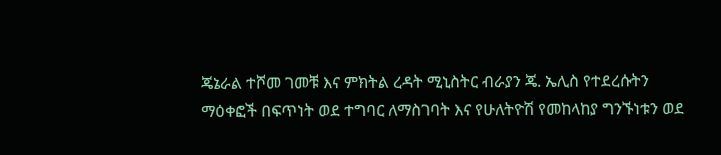ጄኔራል ተሾመ ገመቹ እና ምክትል ረዳት ሚኒስትር ብራያን ጄ. ኤሊስ የተደረሱትን ማዕቀፎች በፍጥነት ወደ ተግባር ለማስገባት እና የሁለትዮሽ የመከላከያ ግንኙነቱን ወደ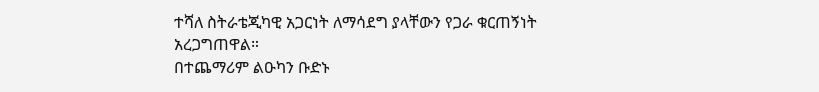ተሻለ ስትራቴጂካዊ አጋርነት ለማሳደግ ያላቸውን የጋራ ቁርጠኝነት አረጋግጠዋል።
በተጨማሪም ልዑካን ቡድኑ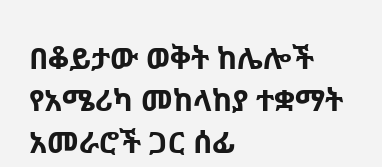በቆይታው ወቅት ከሌሎች የአሜሪካ መከላከያ ተቋማት አመራሮች ጋር ሰፊ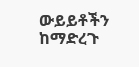ውይይቶችን ከማድረጉ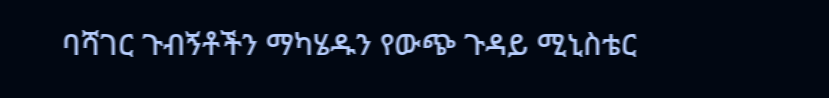ባሻገር ጉብኝቶችን ማካሄዱን የውጭ ጉዳይ ሚኒስቴር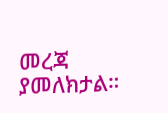መረጃ ያመለክታል።